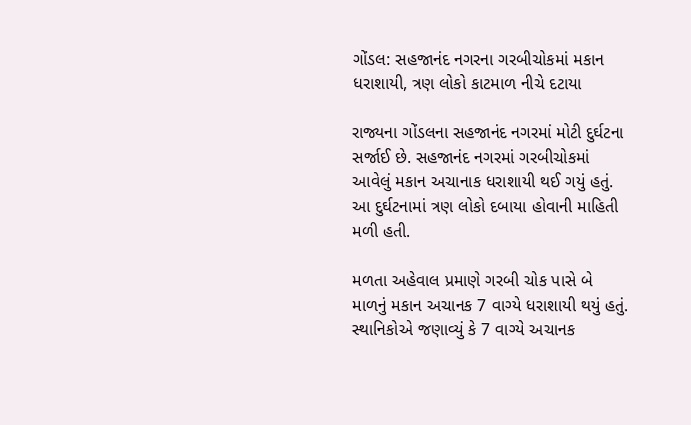ગોંડલ: સહજાનંદ નગરના ગરબીચોકમાં મકાન ધરાશાયી, ત્રણ લોકો કાટમાળ નીચે દટાયા

રાજ્યના ગોંડલના સહજાનંદ નગરમાં મોટી દુર્ઘટના સર્જાઈ છે. સહજાનંદ નગરમાં ગરબીચોકમાં આવેલું મકાન અચાનાક ધરાશાયી થઈ ગયું હતું. આ દુર્ઘટનામાં ત્રણ લોકો દબાયા હોવાની માહિતી મળી હતી.

મળતા અહેવાલ પ્રમાણે ગરબી ચોક પાસે બે માળનું મકાન અચાનક 7 વાગ્યે ધરાશાયી થયું હતું. સ્થાનિકોએ જણાવ્યું કે 7 વાગ્યે અચાનક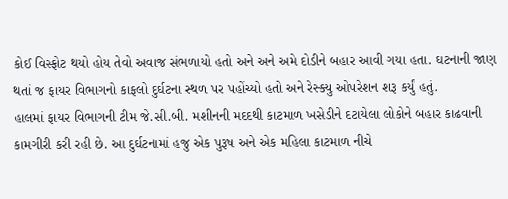કોઈ વિસ્ફોટ થયો હોય તેવો અવાજ સંભળાયો હતો અને અને અમે દોડીને બહાર આવી ગયા હતા. ઘટનાની જાણ થતાં જ ફાયર વિભાગનો કાફલો દુર્ઘટના સ્થળ પર પહોંચ્યો હતો અને રેસ્ક્યુ ઓપરેશન શરૂ કર્યું હતું.
હાલમાં ફાયર વિભાગની ટીમ જે.સી.બી. મશીનની મદદથી કાટમાળ ખસેડીને દટાયેલા લોકોને બહાર કાઢવાની કામગીરી કરી રહી છે. આ દુર્ઘટનામાં હજુ એક પુરૂષ અને એક મહિલા કાટમાળ નીચે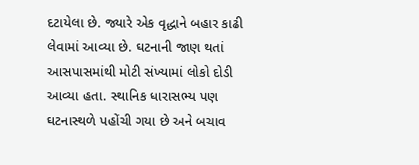દટાયેલા છે. જ્યારે એક વૃદ્ધાને બહાર કાઢી લેવામાં આવ્યા છે. ઘટનાની જાણ થતાં આસપાસમાંથી મોટી સંખ્યામાં લોકો દોડી આવ્યા હતા. સ્થાનિક ધારાસભ્ય પણ ઘટનાસ્થળે પહોંચી ગયા છે અને બચાવ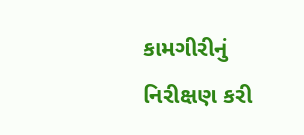કામગીરીનું નિરીક્ષણ કરી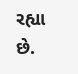રહ્યા છે.